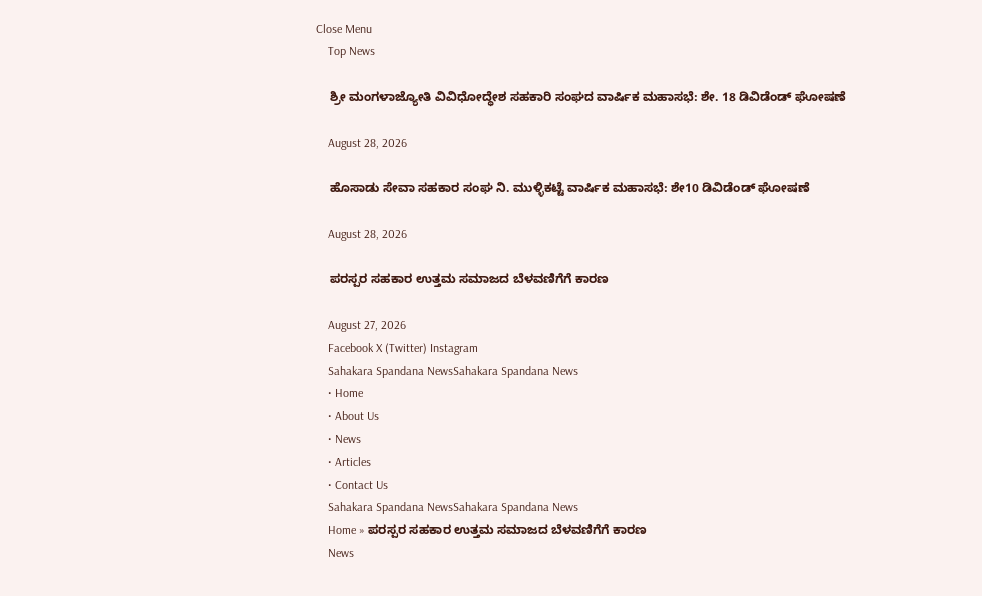Close Menu
    Top News

    ಶ್ರೀ ಮಂಗಳಾಜ್ಯೋತಿ ವಿವಿಧೋದ್ಧೇಶ ಸಹಕಾರಿ ಸಂಘದ ವಾರ್ಷಿಕ ಮಹಾಸಭೆ: ಶೇ. 18 ಡಿವಿಡೆಂಡ್ ಘೋಷಣೆ

    August 28, 2026

    ಹೊಸಾಡು ಸೇವಾ ಸಹಕಾರ ಸಂಘ ನಿ. ಮುಳ್ಳಿಕಟ್ಟೆ ವಾರ್ಷಿಕ ಮಹಾಸಭೆ: ಶೇ10 ಡಿವಿಡೆಂಡ್ ಘೋಷಣೆ

    August 28, 2026

    ಪರಸ್ಪರ ಸಹಕಾರ ಉತ್ತಮ ಸಮಾಜದ ಬೆಳವಣಿಗೆಗೆ ಕಾರಣ

    August 27, 2026
    Facebook X (Twitter) Instagram
    Sahakara Spandana NewsSahakara Spandana News
    • Home
    • About Us
    • News
    • Articles
    • Contact Us
    Sahakara Spandana NewsSahakara Spandana News
    Home » ಪರಸ್ಪರ ಸಹಕಾರ ಉತ್ತಮ ಸಮಾಜದ ಬೆಳವಣಿಗೆಗೆ ಕಾರಣ
    News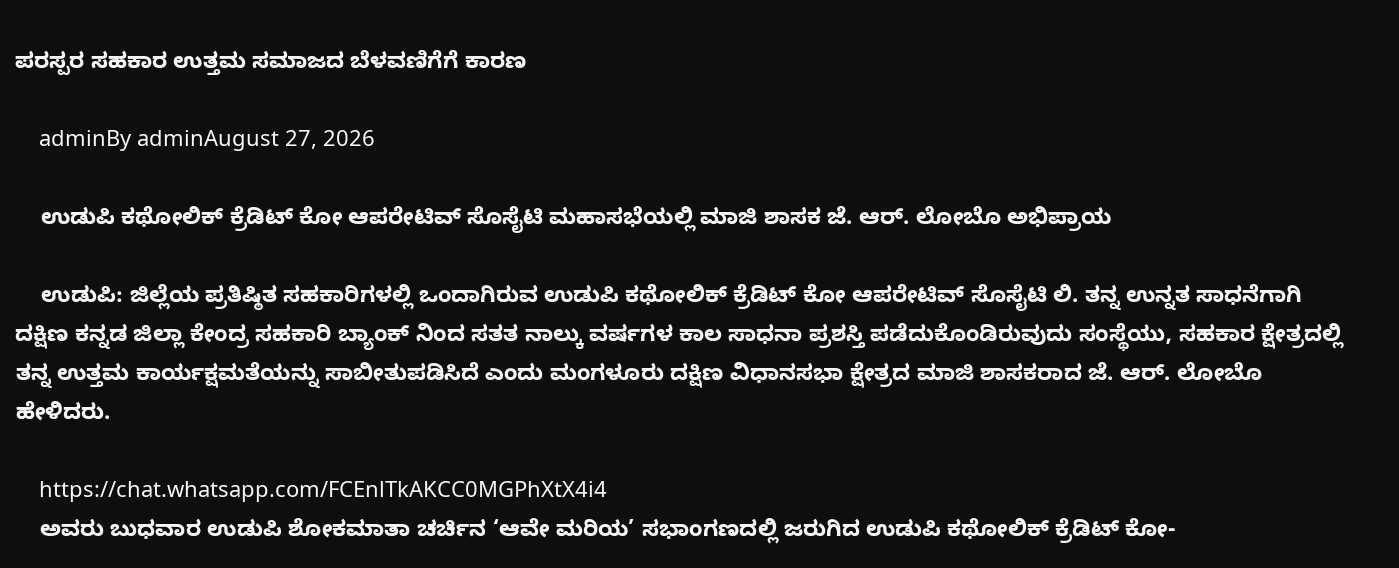ಪರಸ್ಪರ ಸಹಕಾರ ಉತ್ತಮ ಸಮಾಜದ ಬೆಳವಣಿಗೆಗೆ ಕಾರಣ

    adminBy adminAugust 27, 2026

    ಉಡುಪಿ ಕಥೋಲಿಕ್ ಕ್ರೆಡಿಟ್ ಕೋ ಆಪರೇಟಿವ್‌ ಸೊಸೈಟಿ ಮಹಾಸಭೆಯಲ್ಲಿ ಮಾಜಿ ಶಾಸಕ ಜೆ. ಆರ್. ಲೋಬೊ ಅಭಿಪ್ರಾಯ

    ಉಡುಪಿ: ಜಿಲ್ಲೆಯ ಪ್ರತಿಷ್ಠಿತ ಸಹಕಾರಿಗಳಲ್ಲಿ ಒಂದಾಗಿರುವ ಉಡುಪಿ ಕಥೋಲಿಕ್ ಕ್ರೆಡಿಟ್ ಕೋ ಆಪರೇಟಿವ್‌ ಸೊಸೈಟಿ ಲಿ. ತನ್ನ ಉನ್ನತ ಸಾಧನೆಗಾಗಿ ದಕ್ಷಿಣ ಕನ್ನಡ ಜಿಲ್ಲಾ ಕೇಂದ್ರ ಸಹಕಾರಿ ಬ್ಯಾಂಕ್ ನಿಂದ ಸತತ ನಾಲ್ಕು ವರ್ಷಗಳ ಕಾಲ ಸಾಧನಾ ಪ್ರಶಸ್ತಿ ಪಡೆದುಕೊಂಡಿರುವುದು ಸಂಸ್ಥೆಯು, ಸಹಕಾರ ಕ್ಷೇತ್ರದಲ್ಲಿ ತನ್ನ ಉತ್ತಮ ಕಾರ್ಯಕ್ಷಮತೆಯನ್ನು ಸಾಬೀತುಪಡಿಸಿದೆ ಎಂದು ಮಂಗಳೂರು ದಕ್ಷಿಣ ವಿಧಾನಸಭಾ ಕ್ಷೇತ್ರದ ಮಾಜಿ ಶಾಸಕರಾದ ಜೆ. ಆರ್. ಲೋಬೊ ಹೇಳಿದರು.

    https://chat.whatsapp.com/FCEnlTkAKCC0MGPhXtX4i4
    ಅವರು ಬುಧವಾರ ಉಡುಪಿ ಶೋಕಮಾತಾ ಚರ್ಚಿನ ‘ಆವೇ ಮರಿಯ’ ಸಭಾಂಗಣದಲ್ಲಿ ಜರುಗಿದ ಉಡುಪಿ ಕಥೋಲಿಕ್ ಕ್ರೆಡಿಟ್ ಕೋ-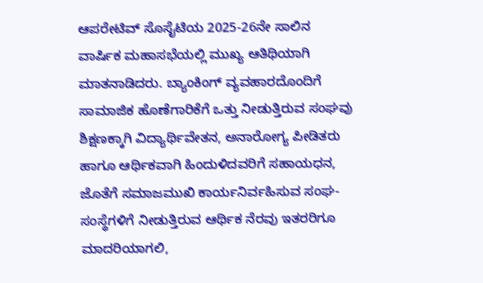ಆಪರೇಟಿವ್ ಸೊಸೈಟಿಯ 2025-26ನೇ ಸಾಲಿನ ವಾರ್ಷಿಕ ಮಹಾಸಭೆಯಲ್ಲಿ ಮುಖ್ಯ ಆತಿಥಿಯಾಗಿ ಮಾತನಾಡಿದರು. ಬ್ಯಾಂಕಿಂಗ್ ವ್ಯವಹಾರದೊಂದಿಗೆ ಸಾಮಾಜಿಕ ಹೊಣೆಗಾರಿಕೆಗೆ ಒತ್ತು ನೀಡುತ್ತಿರುವ ಸಂಘವು ಶಿಕ್ಷಣಕ್ಕಾಗಿ ವಿದ್ಯಾರ್ಥಿವೇತನ, ಅನಾರೋಗ್ಯ ಪೀಡಿತರು ಹಾಗೂ ಆರ್ಥಿಕವಾಗಿ ಹಿಂದುಳಿದವರಿಗೆ ಸಹಾಯಧನ, ಜೊತೆಗೆ ಸಮಾಜಮುಖಿ ಕಾರ್ಯನಿರ್ವಹಿಸುವ ಸಂಘ-ಸಂಸ್ಥೆಗಳಿಗೆ ನೀಡುತ್ತಿರುವ ಆರ್ಥಿಕ ನೆರವು ಇತರರಿಗೂ ಮಾದರಿಯಾಗಲಿ,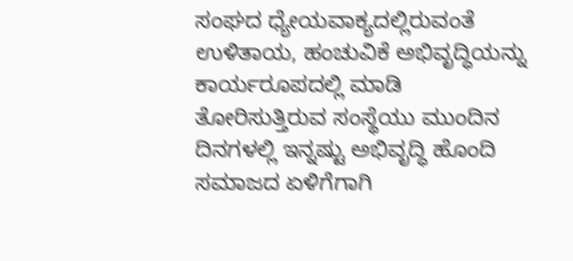ಸಂಘದ ಧ್ಯೇಯವಾಕ್ಯದಲ್ಲಿರುವಂತೆ ಉಳಿತಾಯ, ಹಂಚುವಿಕೆ ಅಭಿವೃದ್ಧಿಯನ್ನು ಕಾರ್ಯರೂಪದಲ್ಲಿ ಮಾಡಿ ತೋರಿಸುತ್ತಿರುವ ಸಂಸ್ಥೆಯು ಮುಂದಿನ ದಿನಗಳಲ್ಲಿ ಇನ್ನಷ್ಟು ಅಭಿವೃದ್ಧಿ ಹೊಂದಿ ಸಮಾಜದ ಏಳಿಗೆಗಾಗಿ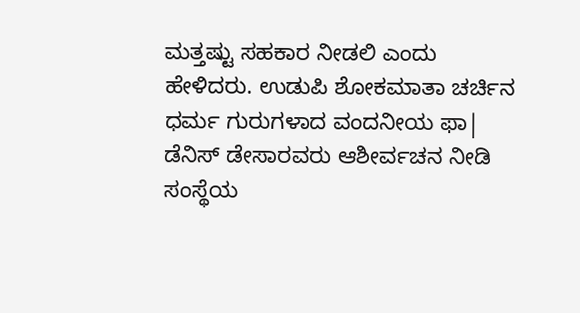ಮತ್ತಷ್ಟು ಸಹಕಾರ ನೀಡಲಿ ಎಂದು ಹೇಳಿದರು. ಉಡುಪಿ ಶೋಕಮಾತಾ ಚರ್ಚಿನ ಧರ್ಮ ಗುರುಗಳಾದ ವಂದನೀಯ ಫಾ| ಡೆನಿಸ್ ಡೇಸಾರವರು ಆಶೀರ್ವಚನ ನೀಡಿ ಸಂಸ್ಥೆಯ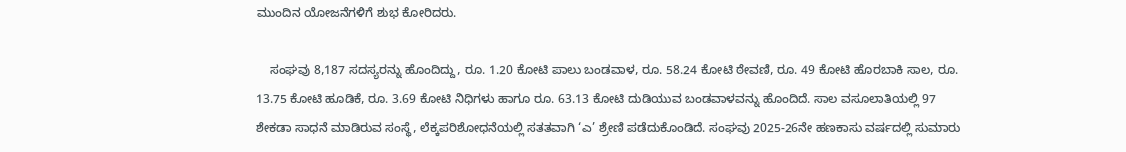ಮುಂದಿನ ಯೋಜನೆಗಳಿಗೆ ಶುಭ ಕೋರಿದರು.

    ಸಂಘವು 8,187 ಸದಸ್ಯರನ್ನು ಹೊಂದಿದ್ದು, ರೂ. 1.20 ಕೋಟಿ ಪಾಲು ಬಂಡವಾಳ, ರೂ. 58.24 ಕೋಟಿ ಠೇವಣಿ, ರೂ. 49 ಕೋಟಿ ಹೊರಬಾಕಿ ಸಾಲ, ರೂ. 13.75 ಕೋಟಿ ಹೂಡಿಕೆ, ರೂ. 3.69 ಕೋಟಿ ನಿಧಿಗಳು ಹಾಗೂ ರೂ. 63.13 ಕೋಟಿ ದುಡಿಯುವ ಬಂಡವಾಳವನ್ನು ಹೊಂದಿದೆ. ಸಾಲ ವಸೂಲಾತಿಯಲ್ಲಿ 97 ಶೇಕಡಾ ಸಾಧನೆ ಮಾಡಿರುವ ಸಂಸ್ಥೆ, ಲೆಕ್ಕಪರಿಶೋಧನೆಯಲ್ಲಿ ಸತತವಾಗಿ ‘ಎ’ ಶ್ರೇಣಿ ಪಡೆದುಕೊಂಡಿದೆ. ಸಂಘವು 2025-26ನೇ ಹಣಕಾಸು ವರ್ಷದಲ್ಲಿ ಸುಮಾರು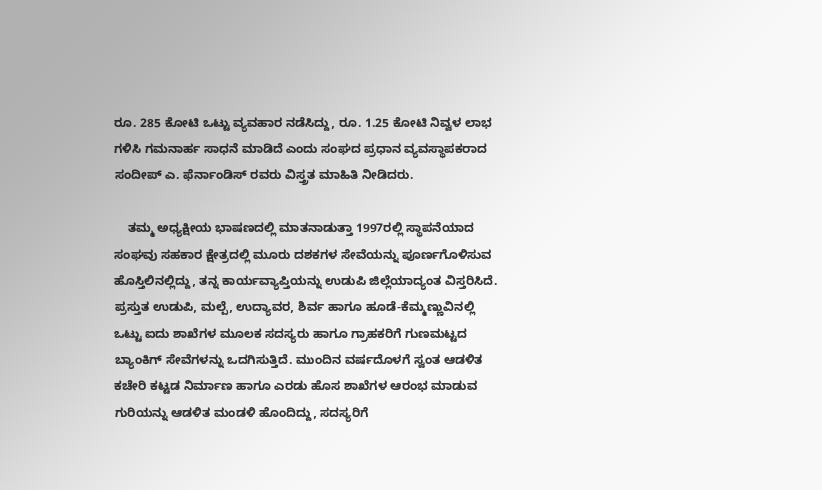ರೂ. 285 ಕೋಟಿ ಒಟ್ಟು ವ್ಯವಹಾರ ನಡೆಸಿದ್ದು, ರೂ. 1.25 ಕೋಟಿ ನಿವ್ವಳ ಲಾಭ ಗಳಿಸಿ ಗಮನಾರ್ಹ ಸಾಧನೆ ಮಾಡಿದೆ ಎಂದು ಸಂಘದ ಪ್ರಧಾನ ವ್ಯವಸ್ಥಾಪಕರಾದ ಸಂದೀಪ್ ಎ. ಫೆರ್ನಾಂಡಿಸ್ ರವರು ವಿಸ್ತ್ರತ ಮಾಹಿತಿ ನೀಡಿದರು.

    ತಮ್ಮ ಅಧ್ಯಕ್ಷೀಯ ಭಾಷಣದಲ್ಲಿ ಮಾತನಾಡುತ್ತಾ 1997ರಲ್ಲಿ ಸ್ಥಾಪನೆಯಾದ ಸಂಘವು ಸಹಕಾರ ಕ್ಷೇತ್ರದಲ್ಲಿ ಮೂರು ದಶಕಗಳ ಸೇವೆಯನ್ನು ಪೂರ್ಣಗೊಳಿಸುವ ಹೊಸ್ತಿಲಿನಲ್ಲಿದ್ದು, ತನ್ನ ಕಾರ್ಯವ್ಯಾಪ್ತಿಯನ್ನು ಉಡುಪಿ ಜಿಲ್ಲೆಯಾದ್ಯಂತ ವಿಸ್ತರಿಸಿದೆ. ಪ್ರಸ್ತುತ ಉಡುಪಿ, ಮಲ್ಪೆ, ಉದ್ಯಾವರ, ಶಿರ್ವ ಹಾಗೂ ಹೂಡೆ-ಕೆಮ್ಮಣ್ಣುವಿನಲ್ಲಿ ಒಟ್ಟು ಐದು ಶಾಖೆಗಳ ಮೂಲಕ ಸದಸ್ಯರು ಹಾಗೂ ಗ್ರಾಹಕರಿಗೆ ಗುಣಮಟ್ಟದ ಬ್ಯಾಂಕಿಗ್ ಸೇವೆಗಳನ್ನು ಒದಗಿಸುತ್ತಿದೆ. ಮುಂದಿನ ವರ್ಷದೊಳಗೆ ಸ್ವಂತ ಆಡಳಿತ ಕಚೇರಿ ಕಟ್ಟಡ ನಿರ್ಮಾಣ ಹಾಗೂ ಎರಡು ಹೊಸ ಶಾಖೆಗಳ ಆರಂಭ ಮಾಡುವ ಗುರಿಯನ್ನು ಆಡಳಿತ ಮಂಡಳಿ ಹೊಂದಿದ್ದು, ಸದಸ್ಯರಿಗೆ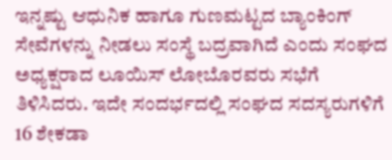ಇನ್ನಷ್ಟು ಆಧುನಿಕ ಹಾಗೂ ಗುಣಮಟ್ಟದ ಬ್ಯಾಂಕಿಂಗ್ ಸೇವೆಗಳನ್ನು ನೀಡಲು ಸಂಸ್ಥೆ ಬದ್ರವಾಗಿದೆ ಎಂದು ಸಂಘದ ಅಧ್ಯಕ್ಷರಾದ ಲೂಯಿಸ್ ಲೋಬೊರವರು ಸಭೆಗೆ ತಿಳಿಸಿದರು. ಇದೇ ಸಂದರ್ಭದಲ್ಲಿ ಸಂಘದ ಸದಸ್ಯರುಗಳಿಗೆ 16 ಶೇಕಡಾ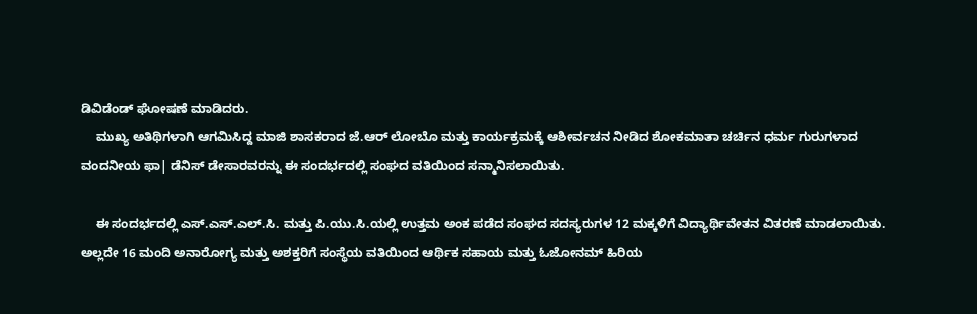ಡಿವಿಡೆಂಡ್ ಘೋಷಣೆ ಮಾಡಿದರು.
    ಮುಖ್ಯ ಅತಿಥಿಗಳಾಗಿ ಆಗಮಿಸಿದ್ದ ಮಾಜಿ ಶಾಸಕರಾದ ಜೆ.ಆರ್ ಲೋಬೊ ಮತ್ತು ಕಾರ್ಯಕ್ರಮಕ್ಕೆ ಆಶೀರ್ವಚನ ನೀಡಿದ ಶೋಕಮಾತಾ ಚರ್ಚಿನ ಧರ್ಮ ಗುರುಗಳಾದ ವಂದನೀಯ ಫಾ| ಡೆನಿಸ್ ಡೇಸಾರವರನ್ನು ಈ ಸಂದರ್ಭದಲ್ಲಿ ಸಂಘದ ವತಿಯಿಂದ ಸನ್ಮಾನಿಸಲಾಯಿತು.

    ಈ ಸಂದರ್ಭದಲ್ಲಿ ಎಸ್.ಎಸ್.ಎಲ್.ಸಿ. ಮತ್ತು ಪಿ.ಯು.ಸಿ.ಯಲ್ಲಿ ಉತ್ತಮ ಅಂಕ ಪಡೆದ ಸಂಘದ ಸದಸ್ಯರುಗಳ 12 ಮಕ್ಕಳಿಗೆ ವಿದ್ಯಾರ್ಥಿವೇತನ ವಿತರಣೆ ಮಾಡಲಾಯಿತು. ಅಲ್ಲದೇ 16 ಮಂದಿ ಅನಾರೋಗ್ಯ ಮತ್ತು ಅಶಕ್ತರಿಗೆ ಸಂಸ್ಥೆಯ ವತಿಯಿಂದ ಆರ್ಥಿಕ ಸಹಾಯ ಮತ್ತು ಓಜೋನಮ್ ಹಿರಿಯ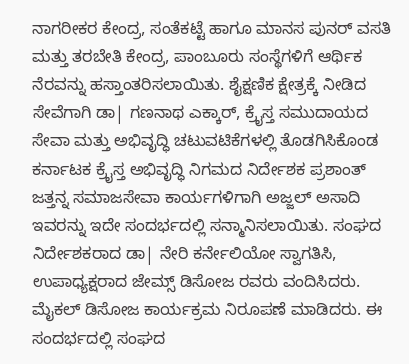ನಾಗರೀಕರ ಕೇಂದ್ರ, ಸಂತೆಕಟ್ಟೆ ಹಾಗೂ ಮಾನಸ ಪುನರ್ ವಸತಿ ಮತ್ತು ತರಬೇತಿ ಕೇಂದ್ರ, ಪಾಂಬೂರು ಸಂಸ್ಥೆಗಳಿಗೆ ಆರ್ಥಿಕ ನೆರವನ್ನು ಹಸ್ತಾಂತರಿಸಲಾಯಿತು. ಶೈಕ್ಷಣಿಕ ಕ್ಷೇತ್ರಕ್ಕೆ ನೀಡಿದ ಸೇವೆಗಾಗಿ ಡಾ| ಗಣನಾಥ ಎಕ್ಕಾರ್, ಕ್ರೈಸ್ತ ಸಮುದಾಯದ ಸೇವಾ ಮತ್ತು ಅಭಿವೃದ್ಧಿ ಚಟುವಟಿಕೆಗಳಲ್ಲಿ ತೊಡಗಿಸಿಕೊಂಡ ಕರ್ನಾಟಕ ಕ್ರೈಸ್ತ ಅಭಿವೃದ್ಧಿ ನಿಗಮದ ನಿರ್ದೇಶಕ ಪ್ರಶಾಂತ್ ಜತ್ತನ್ನ ಸಮಾಜಸೇವಾ ಕಾರ್ಯಗಳಿಗಾಗಿ ಅಜ್ಜಲ್ ಅಸಾದಿ ಇವರನ್ನು ಇದೇ ಸಂದರ್ಭದಲ್ಲಿ ಸನ್ಮಾನಿಸಲಾಯಿತು. ಸಂಘದ ನಿರ್ದೇಶಕರಾದ ಡಾ| ನೇರಿ ಕರ್ನೇಲಿಯೋ ಸ್ವಾಗತಿಸಿ, ಉಪಾಧ್ಯಕ್ಷರಾದ ಜೇಮ್ಸ್ ಡಿಸೋಜ ರವರು ವಂದಿಸಿದರು. ಮೈಕಲ್ ಡಿಸೋಜ ಕಾರ್ಯಕ್ರಮ ನಿರೂಪಣೆ ಮಾಡಿದರು. ಈ ಸಂದರ್ಭದಲ್ಲಿ ಸಂಘದ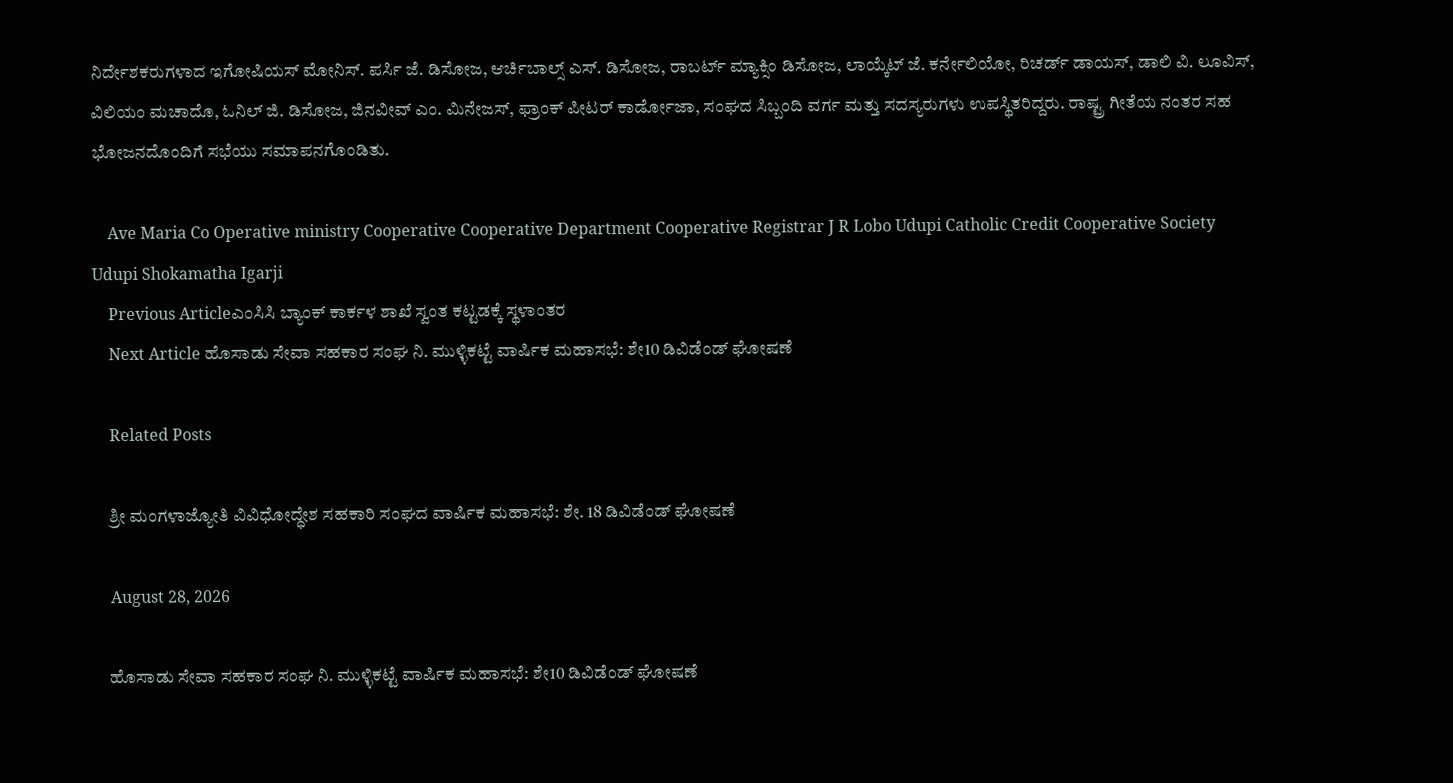ನಿರ್ದೇಶಕರುಗಳಾದ ಇಗೋಷಿಯಸ್ ಮೋನಿಸ್. ಪರ್ಸಿ ಜೆ. ಡಿಸೋಜ, ಆರ್ಚಿಬಾಲ್ಸ್ ಎಸ್. ಡಿಸೋಜ, ರಾಬರ್ಟ್ ಮ್ಯಾಕ್ಸಿಂ ಡಿಸೋಜ, ಲಾಯ್ಕೆಟ್ ಜೆ. ಕರ್ನೇಲಿಯೋ, ರಿಚರ್ಡ್ ಡಾಯಸ್, ಡಾಲಿ ವಿ. ಲೂವಿಸ್, ವಿಲಿಯಂ ಮಚಾದೊ, ಓನಿಲ್ ಜಿ. ಡಿಸೋಜ, ಜಿನವೀವ್ ಎಂ. ಮಿನೇಜಸ್, ಫ್ರಾಂಕ್ ಪೀಟರ್ ಕಾರ್ಡೋಜಾ, ಸಂಘದ ಸಿಬ್ಬಂದಿ ವರ್ಗ ಮತ್ತು ಸದಸ್ಯರುಗಳು ಉಪಸ್ಥಿತರಿದ್ದರು. ರಾಷ್ಟ್ರ ಗೀತೆಯ ನಂತರ ಸಹ ಭೋಜನದೊಂದಿಗೆ ಸಭೆಯು ಸಮಾಪನಗೊಂಡಿತು.

    Ave Maria Co Operative ministry Cooperative Cooperative Department Cooperative Registrar J R Lobo Udupi Catholic Credit Cooperative Society Udupi Shokamatha Igarji
    Previous Articleಎಂಸಿಸಿ ಬ್ಯಾಂಕ್ ಕಾರ್ಕಳ ಶಾಖೆ ಸ್ವಂತ ಕಟ್ಟಡಕ್ಕೆ ಸ್ಥಳಾಂತರ
    Next Article ಹೊಸಾಡು ಸೇವಾ ಸಹಕಾರ ಸಂಘ ನಿ. ಮುಳ್ಳಿಕಟ್ಟೆ ವಾರ್ಷಿಕ ಮಹಾಸಭೆ: ಶೇ10 ಡಿವಿಡೆಂಡ್ ಘೋಷಣೆ

    Related Posts

    ಶ್ರೀ ಮಂಗಳಾಜ್ಯೋತಿ ವಿವಿಧೋದ್ಧೇಶ ಸಹಕಾರಿ ಸಂಘದ ವಾರ್ಷಿಕ ಮಹಾಸಭೆ: ಶೇ. 18 ಡಿವಿಡೆಂಡ್ ಘೋಷಣೆ

    August 28, 2026

    ಹೊಸಾಡು ಸೇವಾ ಸಹಕಾರ ಸಂಘ ನಿ. ಮುಳ್ಳಿಕಟ್ಟೆ ವಾರ್ಷಿಕ ಮಹಾಸಭೆ: ಶೇ10 ಡಿವಿಡೆಂಡ್ ಘೋಷಣೆ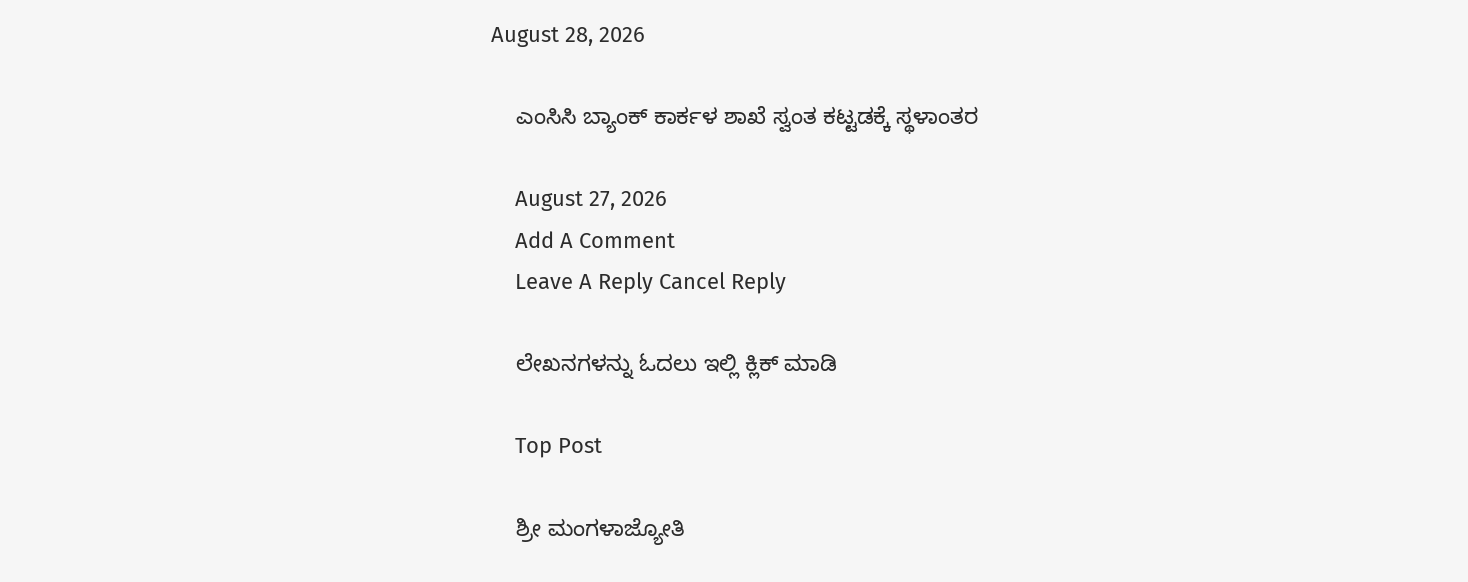August 28, 2026

    ಎಂಸಿಸಿ ಬ್ಯಾಂಕ್ ಕಾರ್ಕಳ ಶಾಖೆ ಸ್ವಂತ ಕಟ್ಟಡಕ್ಕೆ ಸ್ಥಳಾಂತರ

    August 27, 2026
    Add A Comment
    Leave A Reply Cancel Reply

    ಲೇಖನಗಳನ್ನು ಓದಲು ಇಲ್ಲಿ ಕ್ಲಿಕ್ ಮಾಡಿ

    Top Post

    ಶ್ರೀ ಮಂಗಳಾಜ್ಯೋತಿ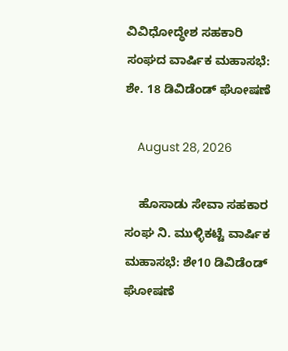ವಿವಿಧೋದ್ಧೇಶ ಸಹಕಾರಿ ಸಂಘದ ವಾರ್ಷಿಕ ಮಹಾಸಭೆ: ಶೇ. 18 ಡಿವಿಡೆಂಡ್ ಘೋಷಣೆ

    August 28, 2026

    ಹೊಸಾಡು ಸೇವಾ ಸಹಕಾರ ಸಂಘ ನಿ. ಮುಳ್ಳಿಕಟ್ಟೆ ವಾರ್ಷಿಕ ಮಹಾಸಭೆ: ಶೇ10 ಡಿವಿಡೆಂಡ್ ಘೋಷಣೆ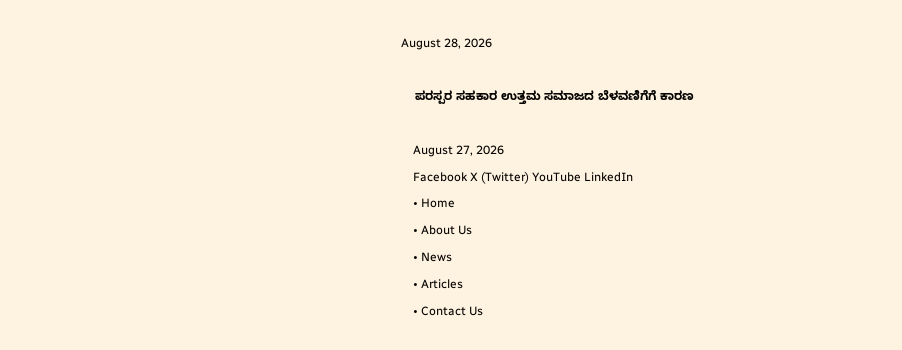August 28, 2026

    ಪರಸ್ಪರ ಸಹಕಾರ ಉತ್ತಮ ಸಮಾಜದ ಬೆಳವಣಿಗೆಗೆ ಕಾರಣ

    August 27, 2026
    Facebook X (Twitter) YouTube LinkedIn
    • Home
    • About Us
    • News
    • Articles
    • Contact Us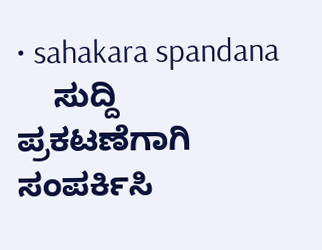• sahakara spandana
    ಸುದ್ದಿ ಪ್ರಕಟಣೆಗಾಗಿ ಸಂಪರ್ಕಿಸಿ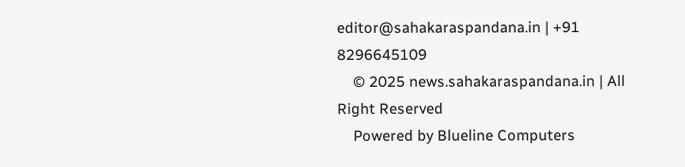editor@sahakaraspandana.in | +91 8296645109
    © 2025 news.sahakaraspandana.in | All Right Reserved
    Powered by Blueline Computers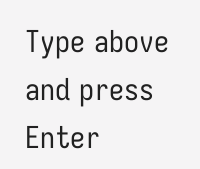Type above and press Enter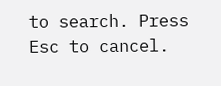to search. Press Esc to cancel.